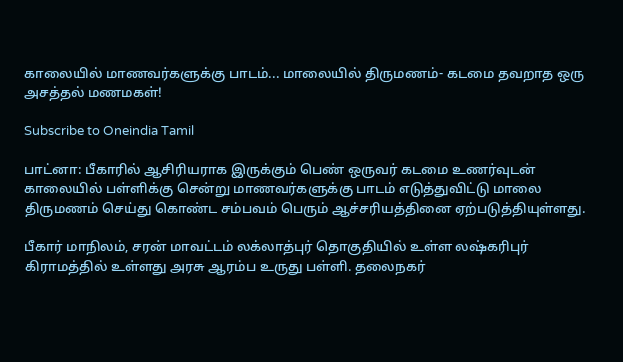காலையில் மாணவர்களுக்கு பாடம்... மாலையில் திருமணம்- கடமை தவறாத ஒரு அசத்தல் மணமகள்!

Subscribe to Oneindia Tamil

பாட்னா: பீகாரில் ஆசிரியராக இருக்கும் பெண் ஒருவர் கடமை உணர்வுடன் காலையில் பள்ளிக்கு சென்று மாணவர்களுக்கு பாடம் எடுத்துவிட்டு மாலை திருமணம் செய்து கொண்ட சம்பவம் பெரும் ஆச்சரியத்தினை ஏற்படுத்தியுள்ளது.

பீகார் மாநிலம், சரன் மாவட்டம் லக்லாத்புர் தொகுதியில் உள்ள லஷ்கரிபுர் கிராமத்தில் உள்ளது அரசு ஆரம்ப உருது பள்ளி. தலைநகர்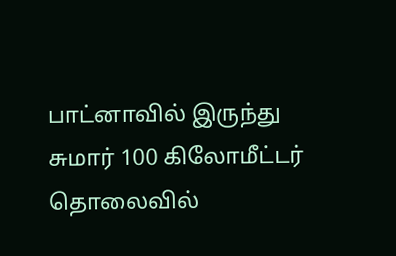பாட்னாவில் இருந்து சுமார் 100 கிலோமீட்டர் தொலைவில்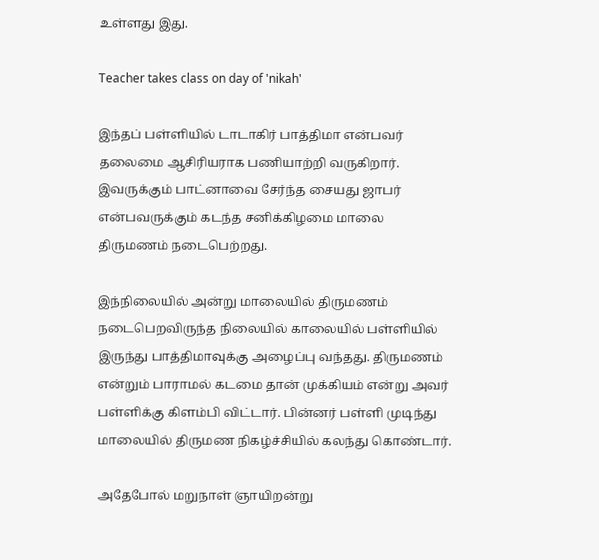உள்ளது இது.

Teacher takes class on day of 'nikah'

இந்தப் பள்ளியில் டாடாகிர் பாத்திமா என்பவர் தலைமை ஆசிரியராக பணியாற்றி வருகிறார். இவருக்கும் பாட்னாவை சேர்ந்த சையது ஜாபர் என்பவருக்கும் கடந்த சனிக்கிழமை மாலை திருமணம் நடைபெற்றது.

இந்நிலையில் அன்று மாலையில் திருமணம் நடைபெறவிருந்த நிலையில் காலையில் பள்ளியில் இருந்து பாத்திமாவுக்கு அழைப்பு வந்தது. திருமணம் என்றும் பாராமல் கடமை தான் முக்கியம் என்று அவர் பள்ளிக்கு கிளம்பி விட்டார். பின்னர் பள்ளி முடிந்து மாலையில் திருமண நிகழ்ச்சியில் கலந்து கொண்டார்.

அதேபோல் மறுநாள் ஞாயிறன்று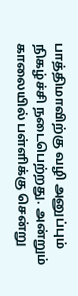பாத்திமாவிற்கு வழி அனுப்பும் நிகழ்ச்சி நடைபெற்றது. அன்றும் காலையில் பள்ளிக்கு சென்று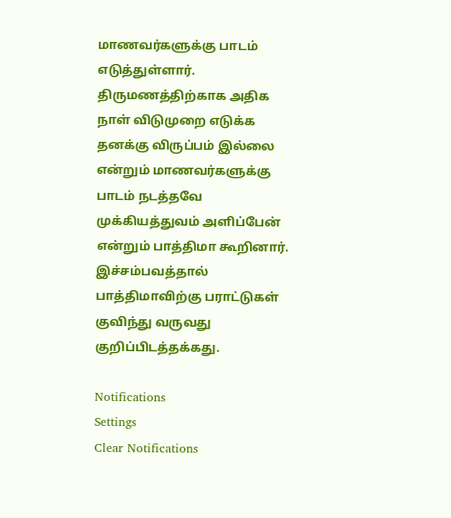மாணவர்களுக்கு பாடம் எடுத்துள்ளார். திருமணத்திற்காக அதிக நாள் விடுமுறை எடுக்க தனக்கு விருப்பம் இல்லை என்றும் மாணவர்களுக்கு பாடம் நடத்தவே முக்கியத்துவம் அளிப்பேன் என்றும் பாத்திமா கூறினார். இச்சம்பவத்தால் பாத்திமாவிற்கு பராட்டுகள் குவிந்து வருவது குறிப்பிடத்தக்கது.

Notifications
Settings
Clear Notifications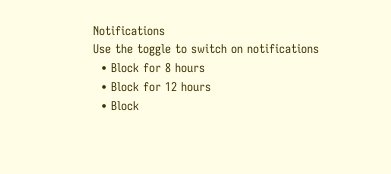Notifications
Use the toggle to switch on notifications
  • Block for 8 hours
  • Block for 12 hours
  • Block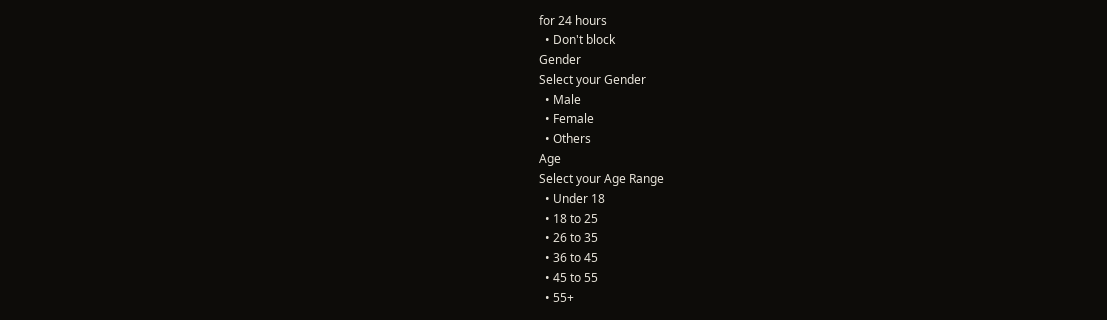for 24 hours
  • Don't block
Gender
Select your Gender
  • Male
  • Female
  • Others
Age
Select your Age Range
  • Under 18
  • 18 to 25
  • 26 to 35
  • 36 to 45
  • 45 to 55
  • 55+